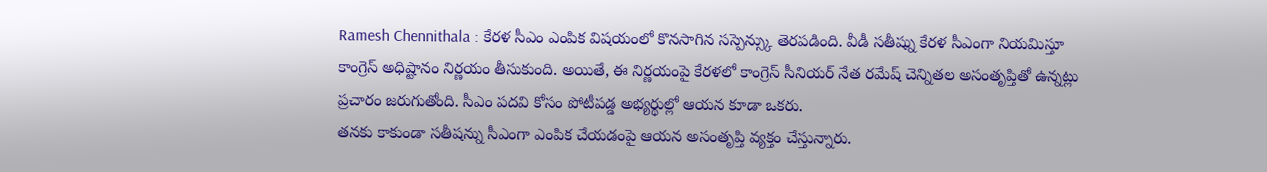Ramesh Chennithala : కేరళ సీఎం ఎంపిక విషయంలో కొనసాగిన సస్పెన్స్కు తెరపడింది. వీడీ సతీష్ను కేరళ సీఎంగా నియమిస్తూ కాంగ్రెస్ అధిష్టానం నిర్ణయం తీసుకుంది. అయితే, ఈ నిర్ణయంపై కేరళలో కాంగ్రెస్ సీనియర్ నేత రమేష్ చెన్నితల అసంతృప్తితో ఉన్నట్లు ప్రచారం జరుగుతోంది. సీఎం పదవి కోసం పోటీపడ్డ అభ్యర్థుల్లో ఆయన కూడా ఒకరు.
తనకు కాకుండా సతీషన్ను సీఎంగా ఎంపిక చేయడంపై ఆయన అసంతృప్తి వ్యక్తం చేస్తున్నారు.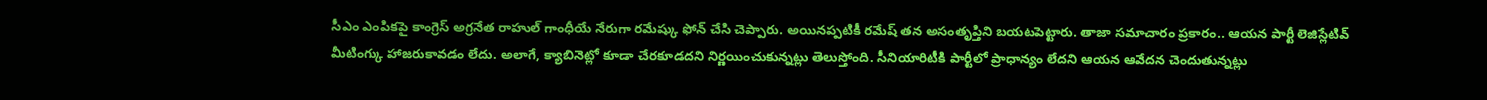సీఎం ఎంపికపై కాంగ్రెస్ అగ్రనేత రాహుల్ గాంధీయే నేరుగా రమేష్కు ఫోన్ చేసి చెప్పారు. అయినప్పటికీ రమేష్ తన అసంతృప్తిని బయటపెట్టారు. తాజా సమాచారం ప్రకారం.. ఆయన పార్టీ లెజిస్లేటివ్ మీటింగ్కు హాజరుకావడం లేదు. అలాగే, క్యాబినెట్లో కూడా చేరకూడదని నిర్ణయించుకున్నట్లు తెలుస్తోంది. సీనియారిటీకి పార్టీలో ప్రాధాన్యం లేదని ఆయన ఆవేదన చెందుతున్నట్లు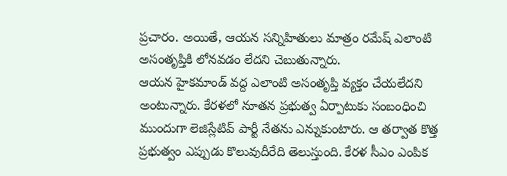ప్రచారం. అయితే, ఆయన సన్నిహితులు మాత్రం రమేష్ ఎలాంటి అసంతృప్తికి లోనవడం లేదని చెబుతున్నారు.
ఆయన హైకమాండ్ వద్ద ఎలాంటి అసంతృప్తి వ్యక్తం చేయలేదని అంటున్నారు. కేరళలో నూతన ప్రభుత్వ ఏర్పాటుకు సంబంధించి ముందుగా లెజిస్లేటివ్ పార్టీ నేతను ఎన్నుకుంటారు. ఆ తర్వాత కొత్త ప్రభుత్వం ఎప్పుడు కొలువుదీరేది తెలుస్తుంది. కేరళ సీఎం ఎంపిక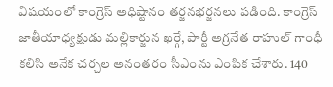విషయంలో కాంగ్రెస్ అధిష్టానం తర్జనభర్జనలు పడింది. కాంగ్రెస్ జాతీయాధ్యక్షుడు మల్లికార్జున ఖర్గే, పార్టీ అగ్రనేత రాహుల్ గాంధీ కలిసి అనేక చర్చల అనంతరం సీఎంను ఎంపిక చేశారు. 140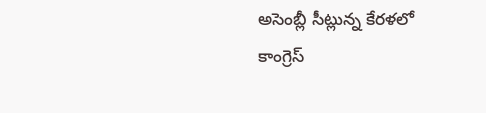అసెంబ్లీ సీట్లున్న కేరళలో కాంగ్రెస్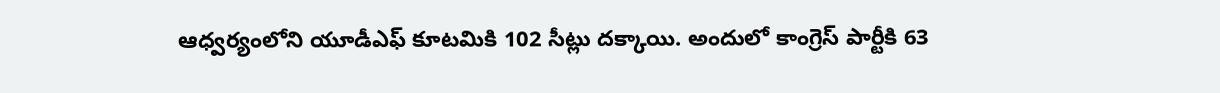ఆధ్వర్యంలోని యూడీఎఫ్ కూటమికి 102 సీట్లు దక్కాయి. అందులో కాంగ్రెస్ పార్టీకి 63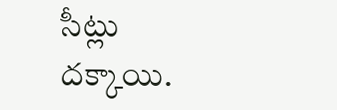సీట్లు దక్కాయి.